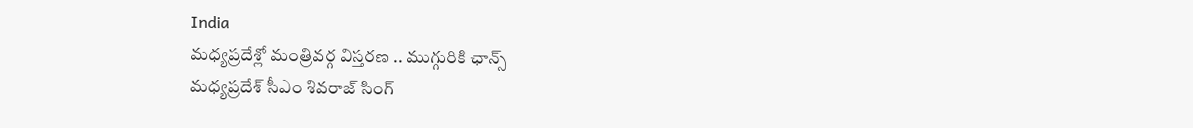India
మధ్యప్రదేశ్లో మంత్రివర్గ విస్తరణ .. ముగ్గురికి ఛాన్స్
మధ్యప్రదేశ్ సీఎం శివరాజ్ సింగ్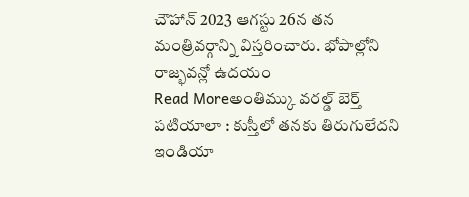చౌహాన్ 2023 ఆగస్టు 26న తన మంత్రివర్గాన్ని విస్తరించారు. భోపాల్లోని రాజ్భవన్లో ఉదయం
Read Moreఅంతిమ్కు వరల్డ్ బెర్త్
పటియాలా : కుస్తీలో తనకు తిరుగులేదని ఇండియా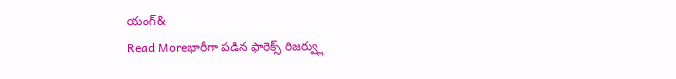యంగ్&
Read Moreభారీగా పడిన ఫారెక్స్ రిజర్వ్లు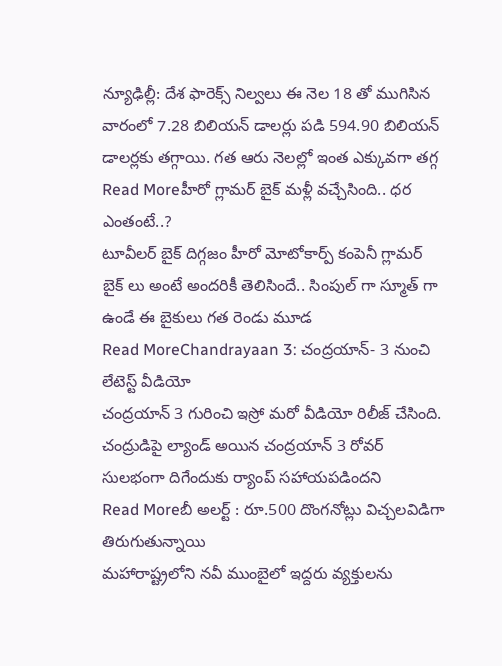న్యూఢిల్లీ: దేశ ఫారెక్స్ నిల్వలు ఈ నెల 18 తో ముగిసిన వారంలో 7.28 బిలియన్ డాలర్లు పడి 594.90 బిలియన్ డాలర్లకు తగ్గాయి. గత ఆరు నెలల్లో ఇంత ఎక్కువగా తగ్గ
Read Moreహీరో గ్లామర్ బైక్ మళ్లీ వచ్చేసింది.. ధర ఎంతంటే..?
టూవీలర్ బైక్ దిగ్గజం హీరో మోటోకార్ప్ కంపెనీ గ్లామర్ బైక్ లు అంటే అందరికీ తెలిసిందే.. సింపుల్ గా స్మూత్ గా ఉండే ఈ బైకులు గత రెండు మూడ
Read MoreChandrayaan 3: చంద్రయాన్- 3 నుంచి లేటెస్ట్ వీడియో
చంద్రయాన్ 3 గురించి ఇస్రో మరో వీడియో రిలీజ్ చేసింది. చంద్రుడిపై ల్యాండ్ అయిన చంద్రయాన్ 3 రోవర్ సులభంగా దిగేందుకు ర్యాంప్ సహాయపడిందని
Read Moreబీ అలర్ట్ : రూ.500 దొంగనోట్లు విచ్చలవిడిగా తిరుగుతున్నాయి
మహారాష్ట్రలోని నవీ ముంబైలో ఇద్దరు వ్యక్తులను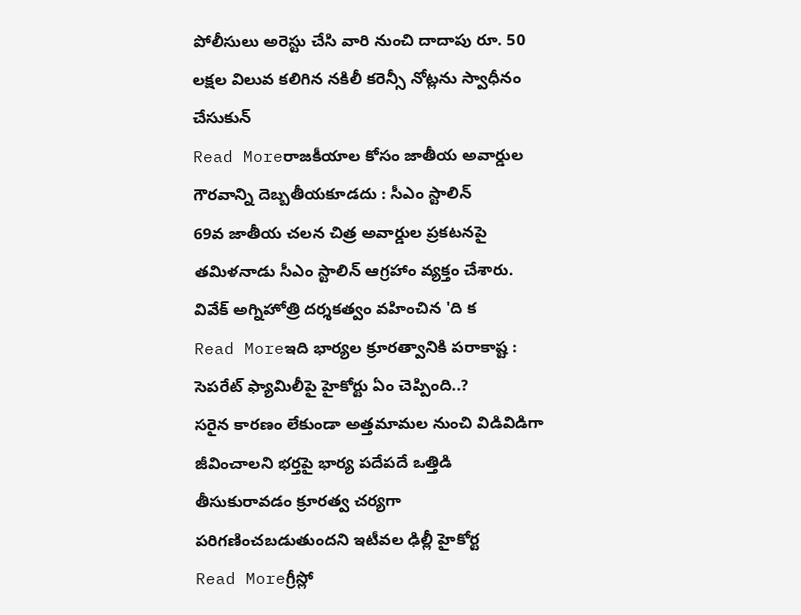పోలీసులు అరెస్టు చేసి వారి నుంచి దాదాపు రూ. 50 లక్షల విలువ కలిగిన నకిలీ కరెన్సీ నోట్లను స్వాధీనం చేసుకున్
Read Moreరాజకీయాల కోసం జాతీయ అవార్డుల గౌరవాన్ని దెబ్బతీయకూడదు : సీఎం స్టాలిన్
69వ జాతీయ చలన చిత్ర అవార్డుల ప్రకటనపై తమిళనాడు సీఎం స్టాలిన్ ఆగ్రహాం వ్యక్తం చేశారు. వివేక్ అగ్నిహోత్రి దర్శకత్వం వహించిన 'ది క
Read Moreఇది భార్యల క్రూరత్వానికి పరాకాష్ట : సెపరేట్ ఫ్యామిలీపై హైకోర్టు ఏం చెప్పింది..?
సరైన కారణం లేకుండా అత్తమామల నుంచి విడివిడిగా జీవించాలని భర్తపై భార్య పదేపదే ఒత్తిడి తీసుకురావడం క్రూరత్వ చర్యగా పరిగణించబడుతుందని ఇటీవల ఢిల్లీ హైకోర్ట
Read Moreగ్రీస్లో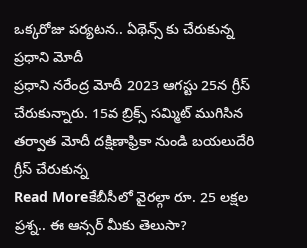ఒక్కరోజు పర్యటన.. ఏథెన్స్ కు చేరుకున్న ప్రధాని మోదీ
ప్రధాని నరేంద్ర మోదీ 2023 ఆగస్టు 25న గ్రీస్ చేరుకున్నారు. 15వ బ్రిక్స్ సమ్మిట్ ముగిసిన తర్వాత మోదీ దక్షిణాఫ్రికా నుండి బయలుదేరి గ్రీస్ చేరుకున్న
Read Moreకేబీసీలో వైరల్గా రూ. 25 లక్షల ప్రశ్న.. ఈ ఆన్సర్ మీకు తెలుసా?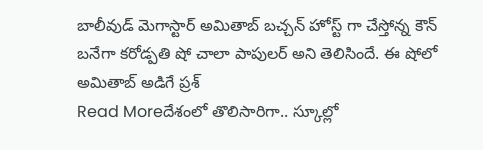బాలీవుడ్ మెగాస్టార్ అమితాబ్ బచ్చన్ హోస్ట్ గా చేస్తోన్న కౌన్ బనేగా కరోడ్పతి షో చాలా పాపులర్ అని తెలిసిందే. ఈ షోలో అమితాబ్ అడిగే ప్రశ్
Read Moreదేశంలో తొలిసారిగా.. స్కూల్లో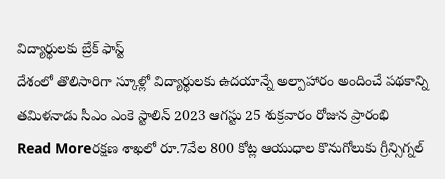విద్యార్థులకు బ్రేక్ ఫాస్ట్
దేశంలో తొలిసారిగా స్కూళ్లో విద్యార్థులకు ఉదయాన్నే అల్పాహారం అందించే పథకాన్ని తమిళనాడు సీఎం ఎంకె స్టాలిన్ 2023 ఆగస్టు 25 శుక్రవారం రోజున ప్రారంభి
Read Moreరక్షణ శాఖలో రూ.7వేల 800 కోట్ల ఆయుధాల కొనుగోలుకు గ్రీన్సిగ్నల్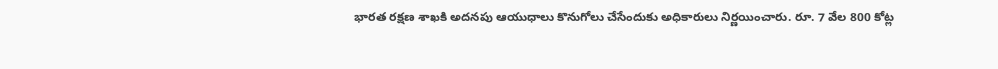భారత రక్షణ శాఖకి అదనపు ఆయుధాలు కొనుగోలు చేసేందుకు అధికారులు నిర్ణయించారు. రూ. 7 వేల 800 కోట్ల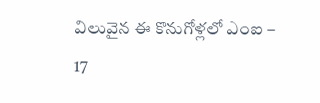విలువైన ఈ కొనుగోళ్లలో ఎంఐ – 17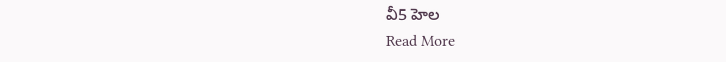వీ5 హెల
Read More